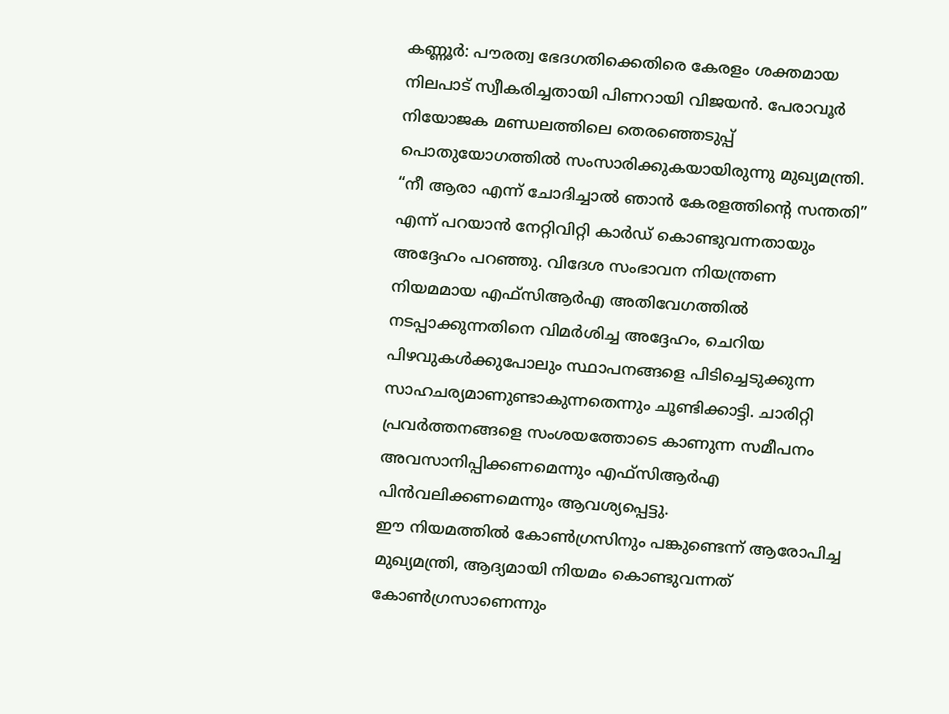കണ്ണൂർ: പൗരത്വ ഭേദഗതിക്കെതിരെ കേരളം ശക്തമായ നിലപാട് സ്വീകരിച്ചതായി പിണറായി വിജയൻ. പേരാവൂർ നിയോജക മണ്ഡലത്തിലെ തെരഞ്ഞെടുപ്പ് പൊതുയോഗത്തിൽ സംസാരിക്കുകയായിരുന്നു മുഖ്യമന്ത്രി.
“നീ ആരാ എന്ന് ചോദിച്ചാൽ ഞാൻ കേരളത്തിന്റെ സന്തതി” എന്ന് പറയാൻ നേറ്റിവിറ്റി കാർഡ് കൊണ്ടുവന്നതായും അദ്ദേഹം പറഞ്ഞു. വിദേശ സംഭാവന നിയന്ത്രണ നിയമമായ എഫ്സിആർഎ അതിവേഗത്തിൽ നടപ്പാക്കുന്നതിനെ വിമർശിച്ച അദ്ദേഹം, ചെറിയ പിഴവുകൾക്കുപോലും സ്ഥാപനങ്ങളെ പിടിച്ചെടുക്കുന്ന സാഹചര്യമാണുണ്ടാകുന്നതെന്നും ചൂണ്ടിക്കാട്ടി. ചാരിറ്റി പ്രവർത്തനങ്ങളെ സംശയത്തോടെ കാണുന്ന സമീപനം അവസാനിപ്പിക്കണമെന്നും എഫ്സിആർഎ പിൻവലിക്കണമെന്നും ആവശ്യപ്പെട്ടു.
ഈ നിയമത്തിൽ കോൺഗ്രസിനും പങ്കുണ്ടെന്ന് ആരോപിച്ച മുഖ്യമന്ത്രി, ആദ്യമായി നിയമം കൊണ്ടുവന്നത് കോൺഗ്രസാണെന്നും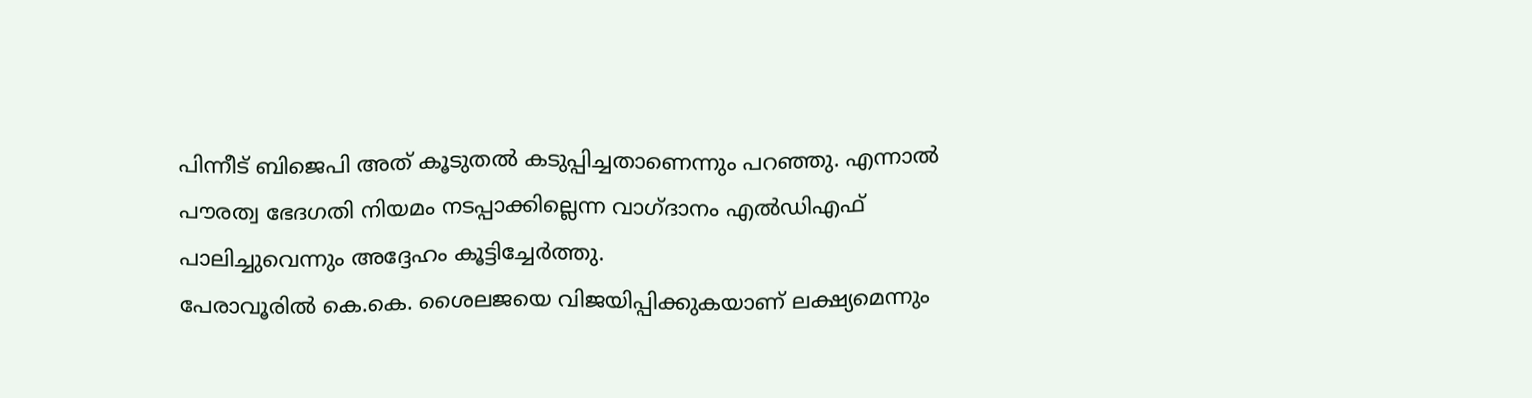പിന്നീട് ബിജെപി അത് കൂടുതൽ കടുപ്പിച്ചതാണെന്നും പറഞ്ഞു. എന്നാൽ പൗരത്വ ഭേദഗതി നിയമം നടപ്പാക്കില്ലെന്ന വാഗ്ദാനം എൽഡിഎഫ് പാലിച്ചുവെന്നും അദ്ദേഹം കൂട്ടിച്ചേർത്തു.
പേരാവൂരിൽ കെ.കെ. ശൈലജയെ വിജയിപ്പിക്കുകയാണ് ലക്ഷ്യമെന്നും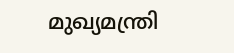മുഖ്യമന്ത്രി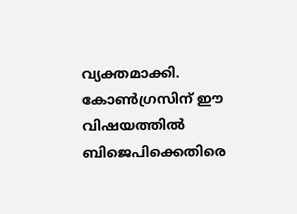വ്യക്തമാക്കി. കോൺഗ്രസിന് ഈ വിഷയത്തിൽ ബിജെപിക്കെതിരെ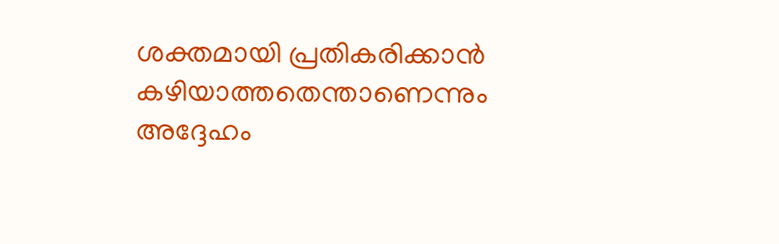ശക്തമായി പ്രതികരിക്കാൻ കഴിയാത്തതെന്താണെന്നും അദ്ദേഹം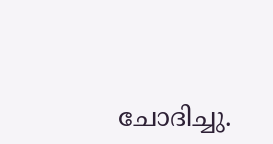ചോദിച്ചു.